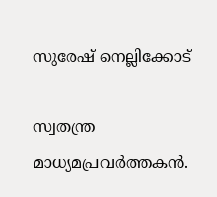സുരേഷ് നെല്ലിക്കോട്

സ്വതന്ത്ര മാധ്യമപ്രവർത്തകൻ.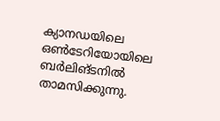ക്യാനഡയിലെ ഒൺടേറിയോയിലെ ബർലിങ്ടനിൽ താമസിക്കുന്നു.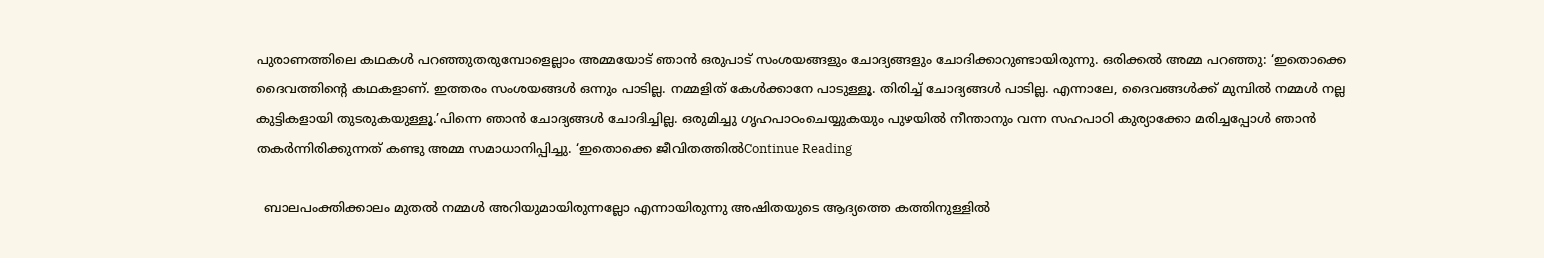പുരാണത്തിലെ കഥകൾ പറഞ്ഞുതരുമ്പോളെല്ലാം അമ്മയോട് ഞാന്‍ ഒരുപാട് സംശയങ്ങളും ചോദ്യങ്ങളും ചോദിക്കാറുണ്ടായിരുന്നു. ഒരിക്കല്‍ അമ്മ പറഞ്ഞു: ‘ഇതൊക്കെ ദൈവത്തിന്‍റെ കഥകളാണ്. ഇത്തരം സംശയങ്ങൾ ഒന്നും പാടില്ല. നമ്മളിത് കേള്‍ക്കാനേ പാടുള്ളൂ. തിരിച്ച് ചോദ്യങ്ങൾ പാടില്ല. എന്നാലേ, ദൈവങ്ങൾക്ക് മുമ്പിൽ നമ്മൾ നല്ല കുട്ടികളായി തുടരുകയുള്ളൂ.’പിന്നെ ഞാൻ ചോദ്യങ്ങൾ ചോദിച്ചില്ല. ഒരുമിച്ചു ഗൃഹപാഠംചെയ്യുകയും പുഴയില്‍ നീന്താനും വന്ന സഹപാഠി കുര്യാക്കോ മരിച്ചപ്പോൾ ഞാൻ തകർന്നിരിക്കുന്നത് കണ്ടു അമ്മ സമാധാനിപ്പിച്ചു. ‘ഇതൊക്കെ ജീവിതത്തിൽContinue Reading

  ബാലപംക്തിക്കാലം മുതല്‍ നമ്മള്‍ അറിയുമായിരുന്നല്ലോ എന്നായിരുന്നു അഷിതയുടെ ആദ്യത്തെ കത്തിനുള്ളില്‍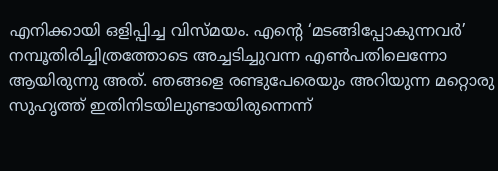എനിക്കായി ഒളിപ്പിച്ച വിസ്മയം. എന്‍റെ ‘മടങ്ങിപ്പോകുന്നവര്‍’ നമ്പൂതിരിച്ചിത്രത്തോടെ അച്ചടിച്ചുവന്ന എണ്‍പതിലെന്നോ ആയിരുന്നു അത്. ഞങ്ങളെ രണ്ടുപേരെയും അറിയുന്ന മറ്റൊരു സുഹൃത്ത് ഇതിനിടയിലുണ്ടായിരുന്നെന്ന്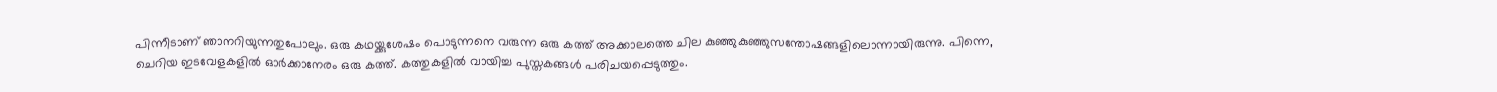പിന്നീടാണ്‌ ഞാനറിയുന്നതുപോലും. ഒരു കഥയ്ക്കുശേഷം പൊടുന്നനെ വരുന്ന ഒരു കത്ത് അക്കാലത്തെ ചില കുഞ്ഞുകുഞ്ഞുസന്തോഷങ്ങളിലൊന്നായിരുന്നു. പിന്നെ, ചെറിയ ഇടവേളകളില്‍ ഓര്‍ക്കാനേരം ഒരു കത്ത്. കത്തുകളില്‍ വായിച്ച പുസ്തകങ്ങള്‍ പരിചയപ്പെടുത്തും.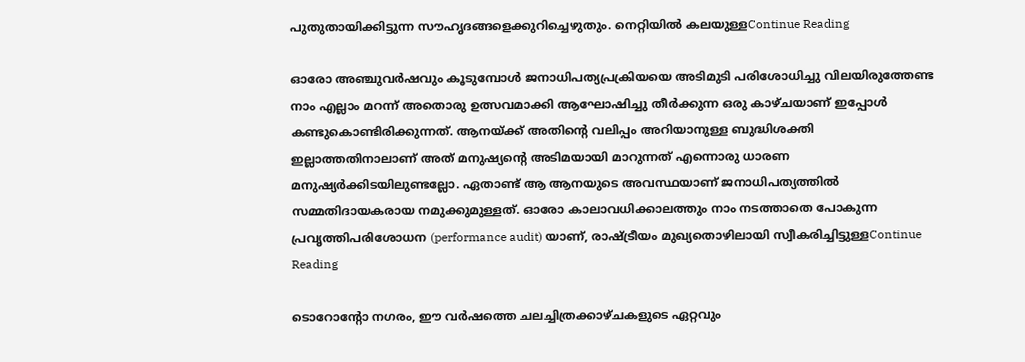പുതുതായിക്കിട്ടുന്ന സൗഹൃദങ്ങളെക്കുറിച്ചെഴുതും. നെറ്റിയില്‍ കലയുള്ളContinue Reading

ഓരോ അഞ്ചുവര്‍ഷവും കൂടുമ്പോള്‍ ജനാധിപത്യപ്രക്രിയയെ അടിമുടി പരിശോധിച്ചു വിലയിരുത്തേണ്ട നാം എല്ലാം മറന്ന് അതൊരു ഉത്സവമാക്കി ആഘോഷിച്ചു തീര്‍ക്കുന്ന ഒരു കാഴ്ചയാണ്‌ ഇപ്പോള്‍ കണ്ടുകൊണ്ടിരിക്കുന്നത്. ആനയ്ക്ക് അതിന്‍റെ വലിപ്പം അറിയാനുള്ള ബുദ്ധിശക്തി ഇല്ലാത്തതിനാലാണ്‌ അത് മനുഷ്യന്‍റെ അടിമയായി മാറുന്നത് എന്നൊരു ധാരണ മനുഷ്യര്‍ക്കിടയിലുണ്ടല്ലോ. ഏതാണ്ട് ആ ആനയുടെ അവസ്ഥയാണ്‌ ജനാധിപത്യത്തില്‍ സമ്മതിദായകരായ നമുക്കുമുള്ളത്. ഓരോ കാലാവധിക്കാലത്തും നാം നടത്താതെ പോകുന്ന പ്രവൃത്തിപരിശോധന (performance audit) യാണ്‌, രാഷ്ട്രീയം മുഖ്യതൊഴിലായി സ്വീകരിച്ചിട്ടുള്ളContinue Reading

ടൊറോന്‍റോ നഗരം, ഈ വര്‍ഷത്തെ ചലച്ചിത്രക്കാഴ്ചകളുടെ ഏറ്റവും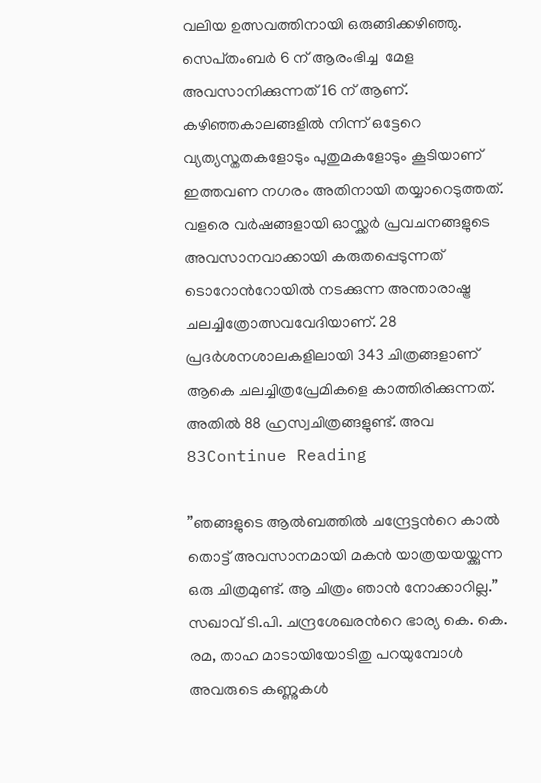വലിയ ഉത്സവത്തിനായി ഒരുങ്ങിക്കഴിഞ്ഞു. സെപ്‌തംബര്‍ 6 ന്‌ ആരംഭിച്ച  മേള അവസാനിക്കുന്നത് 16 ന്‌ ആണ്‌. കഴിഞ്ഞകാലങ്ങളില്‍ നിന്ന് ഒട്ടേറെ വ്യത്യസ്തതകളോടും പുതുമകളോടും കൂടിയാണ്‌ ഇത്തവണ നഗരം അതിനായി തയ്യാറെടുത്തത്.  വളരെ വര്‍ഷങ്ങളായി ഓസ്ക്കര്‍ പ്രവചനങ്ങളുടെ അവസാനവാക്കായി കരുതപ്പെടുന്നത് ടൊറോന്‍റോയില്‍ നടക്കുന്ന അന്താരാഷ്ട്ര ചലച്ചിത്രോത്സവവേദിയാണ്‌. 28 പ്രദര്‍ശനശാലകളിലായി 343 ചിത്രങ്ങളാണ്‌ ആകെ ചലച്ചിത്രപ്രേമികളെ കാത്തിരിക്കുന്നത്. അതില്‍ 88 ഹ്രസ്വചിത്രങ്ങളുണ്ട്. അവ 83Continue Reading

”ഞങ്ങളുടെ ആല്‍ബത്തില്‍ ചന്ദ്രേട്ടന്‍റെ കാല്‍ തൊട്ട് അവസാനമായി മകന്‍ യാത്രയയയ്ക്കുന്ന ഒരു ചിത്രമുണ്ട്. ആ ചിത്രം ഞാന്‍ നോക്കാറില്ല.” സഖാവ് ടി.പി. ചന്ദ്രശേഖരന്‍റെ ഭാര്യ കെ. കെ. രമ, താഹ മാടായിയോടിതു പറയുമ്പോള്‍ അവരുടെ കണ്ണുകള്‍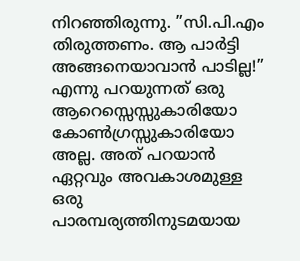നിറഞ്ഞിരുന്നു. ”സി.പി.എം തിരുത്തണം. ആ പാര്‍ട്ടി അങ്ങനെയാവാന്‍ പാടില്ല!” എന്നു പറയുന്നത് ഒരു ആറെസ്സെസ്സുകാരിയോ കോണ്‍ഗ്രസ്സുകാരിയോ അല്ല. അത് പറയാന്‍ ഏറ്റവും അവകാശമുള്ള ഒരു പാരമ്പര്യത്തിനുടമയായ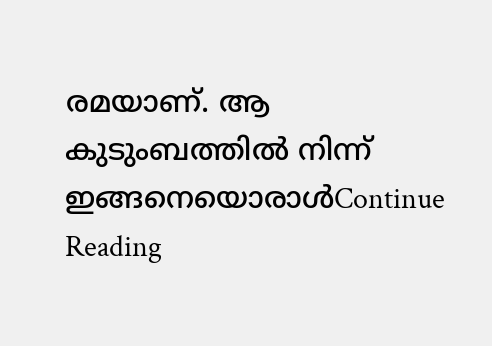രമയാണ്‌. ആ കുടുംബത്തില്‍ നിന്ന് ഇങ്ങനെയൊരാള്‍Continue Reading